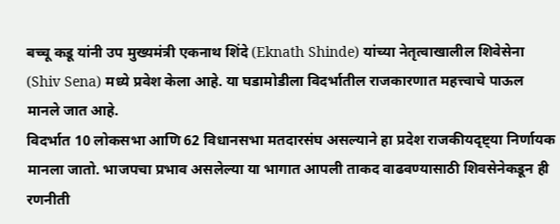बच्चू कडू यांनी उप मुख्यमंत्री एकनाथ शिंदे (Eknath Shinde) यांच्या नेतृत्वाखालील शिवेसेना (Shiv Sena) मध्ये प्रवेश केला आहे. या घडामोडीला विदर्भातील राजकारणात महत्त्वाचे पाऊल मानले जात आहे.
विदर्भात 10 लोकसभा आणि 62 विधानसभा मतदारसंघ असल्याने हा प्रदेश राजकीयदृष्ट्या निर्णायक मानला जातो. भाजपचा प्रभाव असलेल्या या भागात आपली ताकद वाढवण्यासाठी शिवसेनेकडून ही रणनीती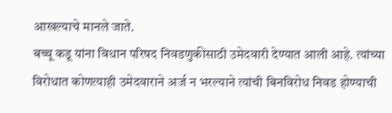आखल्याचे मानले जाते.
बच्चू कडू यांना विधान परिषद निवडणुकीसाठी उमेदवारी देण्यात आली आहे. त्यांच्या विरोधात कोणत्याही उमेदवाराने अर्ज न भरल्याने त्यांची बिनविरोध निवड होण्याची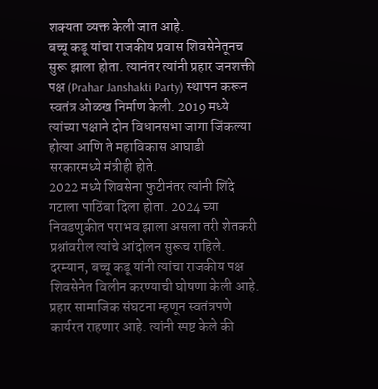शक्यता व्यक्त केली जात आहे.
बच्चू कडू यांचा राजकीय प्रवास शिवसेनेतूनच सुरू झाला होता. त्यानंतर त्यांनी प्रहार जनशक्ती पक्ष (Prahar Janshakti Party) स्थापन करून स्वतंत्र ओळख निर्माण केली. 2019 मध्ये त्यांच्या पक्षाने दोन विधानसभा जागा जिंकल्या होत्या आणि ते महाविकास आघाडी सरकारमध्ये मंत्रीही होते.
2022 मध्ये शिवसेना फुटीनंतर त्यांनी शिंदे गटाला पाठिंबा दिला होता. 2024 च्या निवडणुकीत पराभव झाला असला तरी शेतकरी प्रश्नांवरील त्यांचे आंदोलन सुरूच राहिले.
दरम्यान, बच्चू कडू यांनी त्यांचा राजकीय पक्ष शिवसेनेत विलीन करण्याची घोषणा केली आहे. प्रहार सामाजिक संघटना म्हणून स्वतंत्रपणे कार्यरत राहणार आहे. त्यांनी स्पष्ट केले की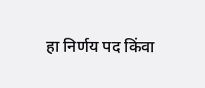हा निर्णय पद किंवा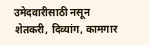उमेदवारीसाठी नसून शेतकरी, दिव्यांग, कामगार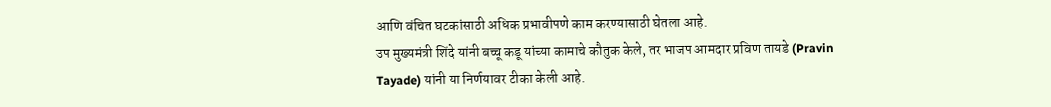आणि वंचित घटकांसाठी अधिक प्रभावीपणे काम करण्यासाठी घेतला आहे.
उप मुख्यमंत्री शिंदे यांनी बच्चू कडू यांच्या कामाचे कौतुक केले, तर भाजप आमदार प्रविण तायडे (Pravin Tayade) यांनी या निर्णयावर टीका केली आहे.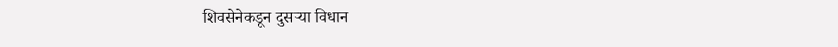शिवसेनेकडून दुसऱ्या विधान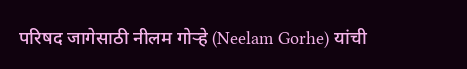परिषद जागेसाठी नीलम गोऱ्हे (Neelam Gorhe) यांची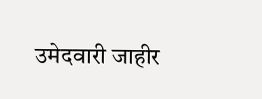उमेदवारी जाहीर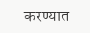करण्यात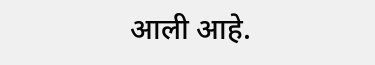आली आहे.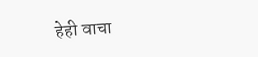हेही वाचा